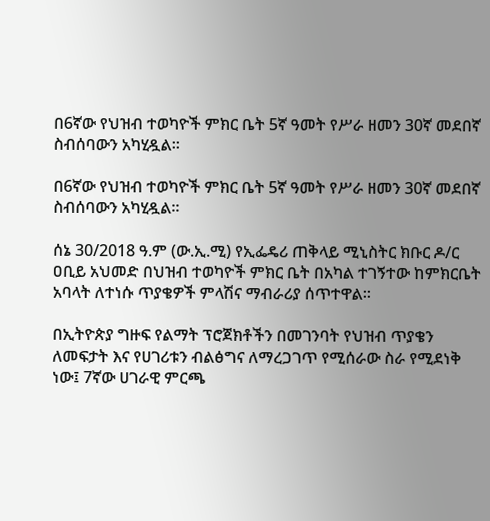በ6ኛው የህዝብ ተወካዮች ምክር ቤት 5ኛ ዓመት የሥራ ዘመን 30ኛ መደበኛ ስብሰባውን አካሂዷል።

በ6ኛው የህዝብ ተወካዮች ምክር ቤት 5ኛ ዓመት የሥራ ዘመን 30ኛ መደበኛ ስብሰባውን አካሂዷል።

ሰኔ 30/2018 ዓ.ም (ው.ኢ.ሚ) የኢፌዴሪ ጠቅላይ ሚኒስትር ክቡር ዶ/ር ዐቢይ አህመድ በህዝብ ተወካዮች ምክር ቤት በአካል ተገኝተው ከምክርቤት አባላት ለተነሱ ጥያቄዎች ምላሽና ማብራሪያ ሰጥተዋል።

በኢትዮጵያ ግዙፍ የልማት ፕሮጀክቶችን በመገንባት የህዝብ ጥያቄን ለመፍታት እና የሀገሪቱን ብልፅግና ለማረጋገጥ የሚሰራው ስራ የሚደነቅ ነው፤ 7ኛው ሀገራዊ ምርጫ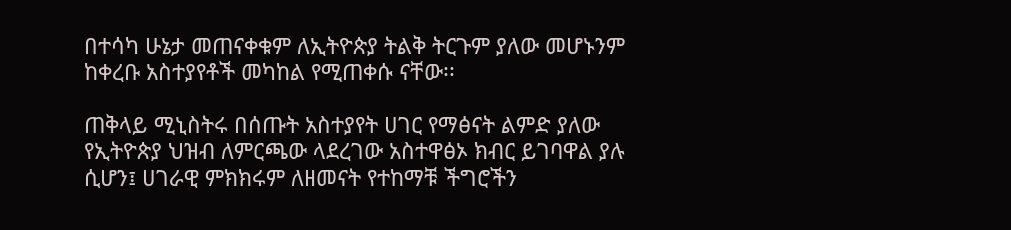በተሳካ ሁኔታ መጠናቀቁም ለኢትዮጵያ ትልቅ ትርጉም ያለው መሆኑንም ከቀረቡ አስተያየቶች መካከል የሚጠቀሱ ናቸው፡፡

ጠቅላይ ሚኒስትሩ በሰጡት አስተያየት ሀገር የማፅናት ልምድ ያለው የኢትዮጵያ ህዝብ ለምርጫው ላደረገው አስተዋፅኦ ክብር ይገባዋል ያሉ ሲሆን፤ ሀገራዊ ምክክሩም ለዘመናት የተከማቹ ችግሮችን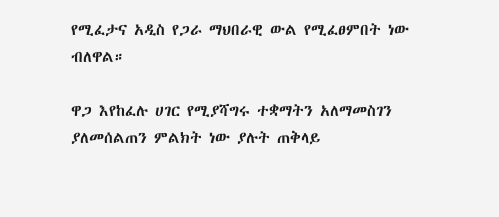የሚፈታና አዲስ የጋራ ማህበራዊ ውል የሚፈፀምበት ነው ብለዋል።

ዋጋ እየከፈሉ ሀገር የሚያሻግሩ ተቋማትን አለማመስገን ያለመሰልጠን ምልክት ነው ያሉት ጠቅላይ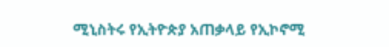ሚኒስትሩ የኢትዮጵያ አጠቃላይ የኢኮኖሚ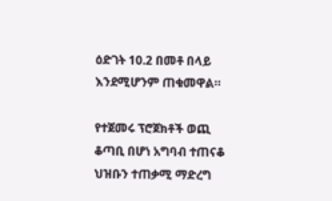ዕድገት 10.2 በመቶ በላይ እንደሚሆንም ጠቁመዋል።

የተጀመሩ ፕሮጀክቶች ወጪ ቆጣቢ በሆነ አግባብ ተጠናቆ ህዝቡን ተጠቃሚ ማድረግ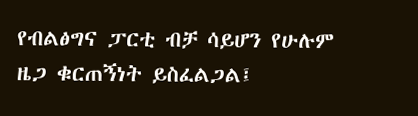የብልፅግና ፓርቲ ብቻ ሳይሆን የሁሉም ዜጋ ቁርጠኝነት ይስፈልጋል፤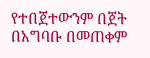የተበጀተውንም በጀት በአግባቡ በመጠቀም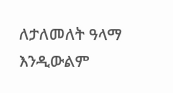ለታለመለት ዓላማ እንዲውልም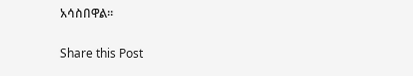አሳስበዋል።

Share this Post